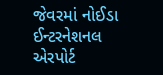જેવરમાં નોઈડા ઈન્ટરનેશનલ એરપોર્ટ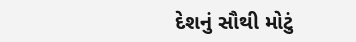દેશનું સૌથી મોટું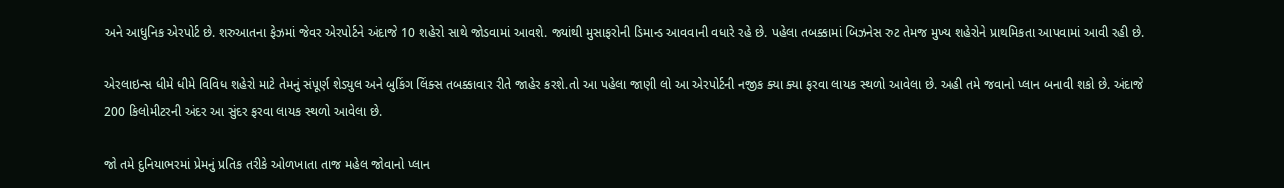અને આધુનિક એરપોર્ટ છે. શરુઆતના ફેઝમાં જેવર એરપોર્ટને અંદાજે 10 શહેરો સાથે જોડવામાં આવશે. જ્યાંથી મુસાફરોની ડિમાન્ડ આવવાની વધારે રહે છે. પહેલા તબક્કામાં બિઝનેસ રુટ તેમજ મુખ્ય શહેરોને પ્રાથમિકતા આપવામાં આવી રહી છે.

એરલાઇન્સ ધીમે ધીમે વિવિધ શહેરો માટે તેમનું સંપૂર્ણ શેડ્યુલ અને બુકિંગ લિંક્સ તબક્કાવાર રીતે જાહેર કરશે.તો આ પહેલા જાણી લો આ એરપોર્ટની નજીક ક્યા ક્યા ફરવા લાયક સ્થળો આવેલા છે. અહી તમે જવાનો પ્લાન બનાવી શકો છે. અંદાજે 200 કિલોમીટરની અંદર આ સુંદર ફરવા લાયક સ્થળો આવેલા છે.

જો તમે દુનિયાભરમાં પ્રેમનું પ્રતિક તરીકે ઓળખાતા તાજ મહેલ જોવાનો પ્લાન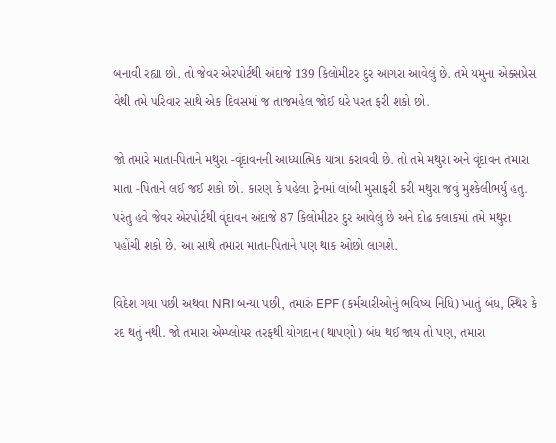બનાવી રહ્યા છો. તો જેવર એરપોર્ટથી અંદાજે 139 કિલોમીટર દુર આગરા આવેલું છે. તમે યમુના એક્સપ્રેસ વેથી તમે પરિવાર સાથે એક દિવસમાં જ તાજમહેલ જોઈ ઘરે પરત ફરી શકો છો.

જો તમારે માતા-પિતાને મથુરા -વૃંદાવનની આધ્યાત્મિક યાત્રા કરાવવી છે. તો તમે મથુરા અને વૃંદાવન તમારા માતા -પિતાને લઈ જઈ શકો છો. કારણ કે પહેલા ટ્રેનમાં લાંબી મુસાફરી કરી મથુરા જવું મુશ્કેલીભર્યું હતુ. પરંતુ હવે જેવર એરપોર્ટથી વૃંદાવન અંદાજે 87 કિલોમીટર દુર આવેલું છે અને દોઢ કલાકમાં તમે મથુરા પહોંચી શકો છે. આ સાથે તમારા માતા-પિતાને પણ થાક ઓછો લાગશે.

વિદેશ ગયા પછી અથવા NRI બન્યા પછી, તમારું EPF (કર્મચારીઓનું ભવિષ્ય નિધિ) ખાતું બંધ, સ્થિર કે રદ થતું નથી. જો તમારા એમ્પ્લોયર તરફથી યોગદાન (થાપણો) બંધ થઈ જાય તો પણ, તમારા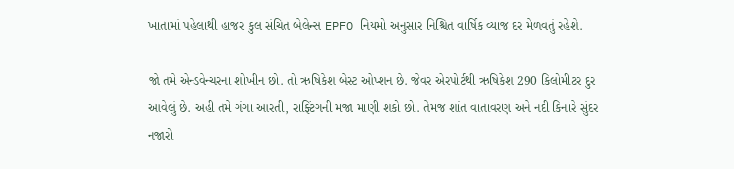ખાતામાં પહેલાથી હાજર કુલ સંચિત બેલેન્સ EPFO નિયમો અનુસાર નિશ્ચિત વાર્ષિક વ્યાજ દર મેળવતું રહેશે.

જો તમે એન્ડવેન્ચરના શોખીન છો. તો ઋષિકેશ બેસ્ટ ઓપ્શન છે. જેવર એરપોર્ટથી ઋષિકેશ 290 કિલોમીટર દુર આવેલું છે. અહી તમે ગંગા આરતી, રાફ્ટિંગની મજા માણી શકો છો. તેમજ શાંત વાતાવરણ અને નદી કિનારે સુંદર નજારો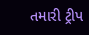તમારી ટ્રીપ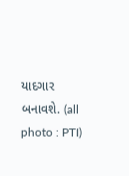યાદગાર બનાવશે. (all photo : PTI)